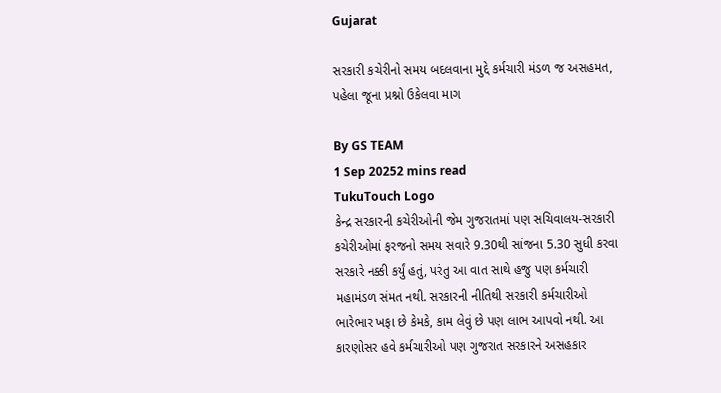Gujarat

સરકારી કચેરીનો સમય બદલવાના મુદ્દે કર્મચારી મંડળ જ અસહમત, પહેલા જૂના પ્રશ્નો ઉકેલવા માગ

By GS TEAM
1 Sep 20252 mins read
TukuTouch Logo
કેન્દ્ર સરકારની કચેરીઓની જેમ ગુજરાતમાં પણ સચિવાલય-સરકારી કચેરીઓમાં ફરજનો સમય સવારે 9.30થી સાંજના 5.30 સુધી કરવા સરકારે નક્કી કર્યું હતું, પરંતુ આ વાત સાથે હજુ પણ કર્મચારી મહામંડળ સંમત નથી. સરકારની નીતિથી સરકારી કર્મચારીઓ ભારેભાર ખફા છે કેમકે, કામ લેવું છે પણ લાભ આપવો નથી. આ કારણોસર હવે કર્મચારીઓ પણ ગુજરાત સરકારને અસહકાર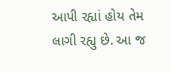આપી રહ્યાં હોય તેમ લાગી રહ્યુ છે. આ જ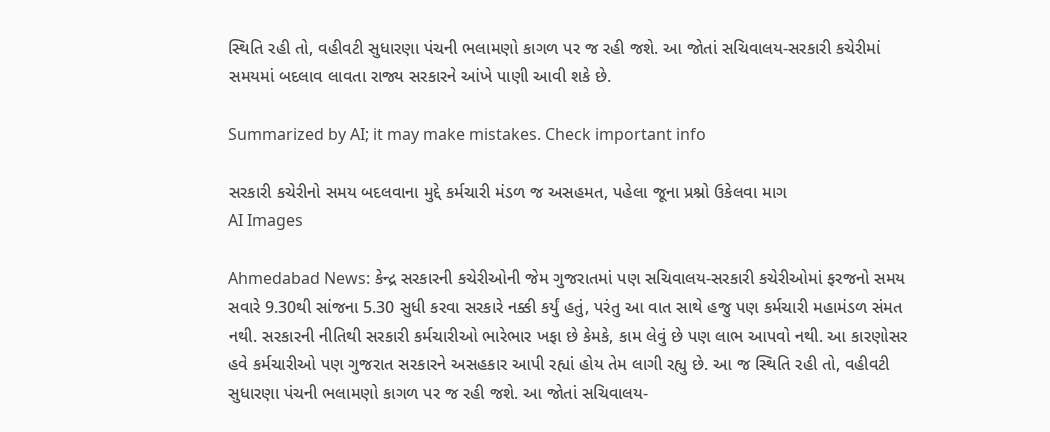સ્થિતિ રહી તો, વહીવટી સુધારણા પંચની ભલામણો કાગળ પર જ રહી જશે. આ જોતાં સચિવાલય-સરકારી કચેરીમાં સમયમાં બદલાવ લાવતા રાજ્ય સરકારને આંખે પાણી આવી શકે છે.

Summarized by AI; it may make mistakes. Check important info

સરકારી કચેરીનો સમય બદલવાના મુદ્દે કર્મચારી મંડળ જ અસહમત, પહેલા જૂના પ્રશ્નો ઉકેલવા માગ
AI Images

Ahmedabad News: કેન્દ્ર સરકારની કચેરીઓની જેમ ગુજરાતમાં પણ સચિવાલય-સરકારી કચેરીઓમાં ફરજનો સમય સવારે 9.30થી સાંજના 5.30 સુધી કરવા સરકારે નક્કી કર્યું હતું, પરંતુ આ વાત સાથે હજુ પણ કર્મચારી મહામંડળ સંમત નથી. સરકારની નીતિથી સરકારી કર્મચારીઓ ભારેભાર ખફા છે કેમકે, કામ લેવું છે પણ લાભ આપવો નથી. આ કારણોસર હવે કર્મચારીઓ પણ ગુજરાત સરકારને અસહકાર આપી રહ્યાં હોય તેમ લાગી રહ્યુ છે. આ જ સ્થિતિ રહી તો, વહીવટી સુધારણા પંચની ભલામણો કાગળ પર જ રહી જશે. આ જોતાં સચિવાલય-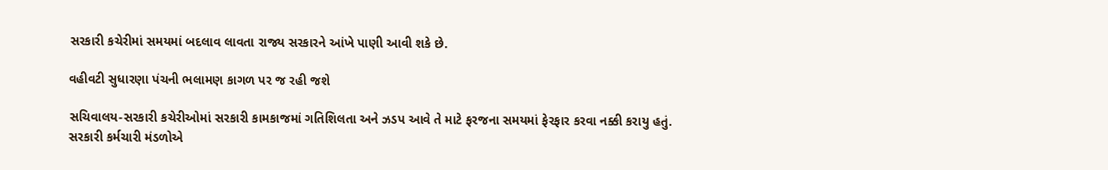સરકારી કચેરીમાં સમયમાં બદલાવ લાવતા રાજ્ય સરકારને આંખે પાણી આવી શકે છે.

વહીવટી સુધારણા પંચની ભલામણ કાગળ પર જ રહી જશે

સચિવાલય-સરકારી કચેરીઓમાં સરકારી કામકાજમાં ગતિશિલતા અને ઝડપ આવે તે માટે ફરજના સમયમાં ફેરફાર કરવા નક્કી કરાયુ હતું. સરકારી કર્મચારી મંડળોએ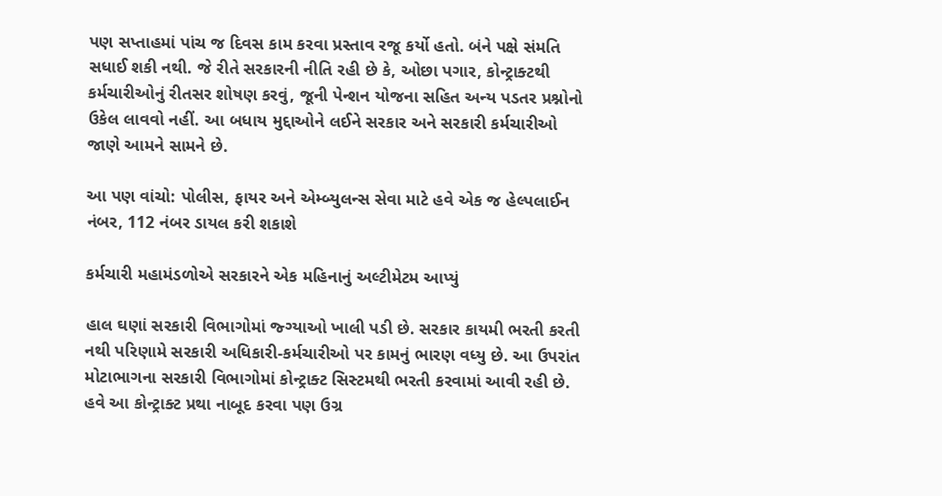પણ સપ્તાહમાં પાંચ જ દિવસ કામ કરવા પ્રસ્તાવ રજૂ કર્યો હતો. બંને પક્ષે સંમતિ સધાઈ શકી નથી. જે રીતે સરકારની નીતિ રહી છે કે, ઓછા પગાર, કોન્ટ્રાક્ટથી કર્મચારીઓનું રીતસર શોષણ કરવું, જૂની પેન્શન યોજના સહિત અન્ય પડતર પ્રશ્નોનો ઉકેલ લાવવો નહીં. આ બધાય મુદ્દાઓને લઈને સરકાર અને સરકારી કર્મચારીઓ જાણે આમને સામને છે.

આ પણ વાંચો: પોલીસ, ફાયર અને એમ્બ્યુલન્સ સેવા માટે હવે એક જ હેલ્પલાઈન નંબર, 112 નંબર ડાયલ કરી શકાશે

કર્મચારી મહામંડળોએ સરકારને એક મહિનાનું અલ્ટીમેટમ આપ્યું

હાલ ઘણાં સરકારી વિભાગોમાં જ્ગ્યાઓ ખાલી પડી છે. સરકાર કાયમી ભરતી કરતી નથી પરિણામે સરકારી અધિકારી-કર્મચારીઓ પર કામનું ભારણ વધ્યુ છે. આ ઉપરાંત મોટાભાગના સરકારી વિભાગોમાં કોન્ટ્રાક્ટ સિસ્ટમથી ભરતી કરવામાં આવી રહી છે. હવે આ કોન્ટ્રાક્ટ પ્રથા નાબૂદ કરવા પણ ઉગ્ર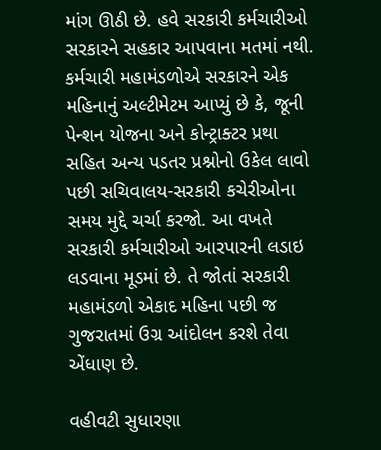માંગ ઊઠી છે. હવે સરકારી કર્મચારીઓ સરકારને સહકાર આપવાના મતમાં નથી. કર્મચારી મહામંડળોએ સરકારને એક મહિનાનું અલ્ટીમેટમ આપ્યું છે કે, જૂની પેન્શન યોજના અને કોન્ટ્રાક્ટર પ્રથા સહિત અન્ય પડતર પ્રશ્નોનો ઉકેલ લાવો પછી સચિવાલય-સરકારી કચેરીઓના સમય મુદ્દે ચર્ચા કરજો. આ વખતે સરકારી કર્મચારીઓ આરપારની લડાઇ લડવાના મૂડમાં છે. તે જોતાં સરકારી મહામંડળો એકાદ મહિના પછી જ ગુજરાતમાં ઉગ્ર આંદોલન કરશે તેવા એંધાણ છે.

વહીવટી સુધારણા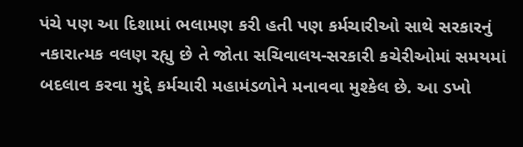પંચે પણ આ દિશામાં ભલામણ કરી હતી પણ કર્મચારીઓ સાથે સરકારનું નકારાત્મક વલણ રહ્યુ છે તે જોતા સચિવાલય-સરકારી કચેરીઓમાં સમયમાં બદલાવ કરવા મુદ્દે કર્મચારી મહામંડળોને મનાવવા મુશ્કેલ છે. આ ડખો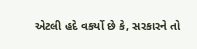એટલી હદે વકર્યો છે કે, સરકારને તો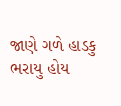જાણે ગળે હાડકુ ભરાયુ હોય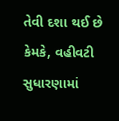તેવી દશા થઈ છે કેમકે, વહીવટી સુધારણામાં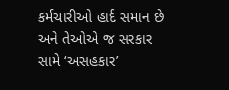કર્મચારીઓ હાર્દ સમાન છે અને તેઓએ જ સરકાર સામે ‘અસહકાર’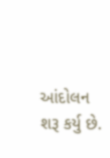આંદોલન શરૂ કર્યુ છે.